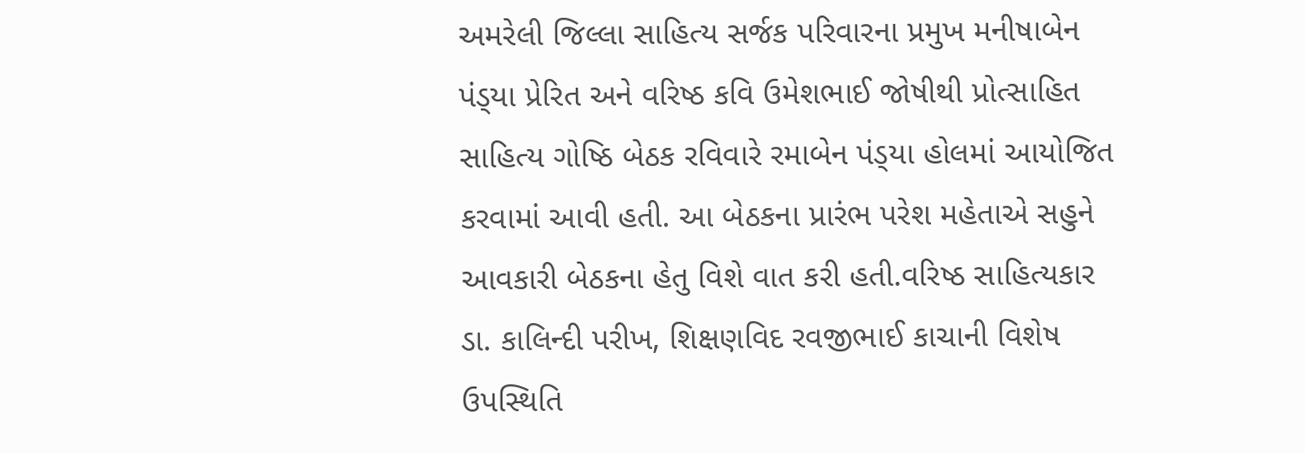અમરેલી જિલ્લા સાહિત્ય સર્જક પરિવારના પ્રમુખ મનીષાબેન પંડ્‌યા પ્રેરિત અને વરિષ્ઠ કવિ ઉમેશભાઈ જોષીથી પ્રોત્સાહિત સાહિત્ય ગોષ્ઠિ બેઠક રવિવારે રમાબેન પંડ્‌યા હોલમાં આયોજિત કરવામાં આવી હતી. આ બેઠકના પ્રારંભ પરેશ મહેતાએ સહુને આવકારી બેઠકના હેતુ વિશે વાત કરી હતી.વરિષ્ઠ સાહિત્યકાર ડા. કાલિન્દી પરીખ, શિક્ષણવિદ રવજીભાઈ કાચાની વિશેષ ઉપસ્થિતિ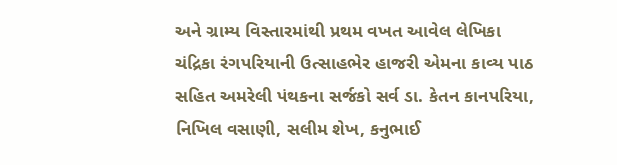અને ગ્રામ્ય વિસ્તારમાંથી પ્રથમ વખત આવેલ લેખિકા ચંદ્રિકા રંગપરિયાની ઉત્સાહભેર હાજરી એમના કાવ્ય પાઠ સહિત અમરેલી પંથકના સર્જકો સર્વ ડા. કેતન કાનપરિયા, નિખિલ વસાણી, સલીમ શેખ, કનુભાઈ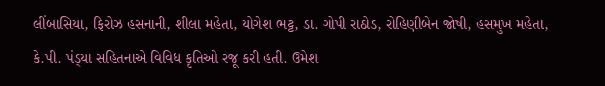લીંબાસિયા, ફિરોઝ હસનાની, શીલા મહેતા, યોગેશ ભટ્ટ, ડા. ગોપી રાઠોડ, રોહિણીબેન જોષી, હસમુખ મહેતા, કે.પી. પંડ્‌યા સહિતનાએ વિવિધ કૃતિઓ રજૂ કરી હતી. ઉમેશ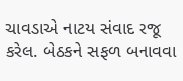ચાવડાએ નાટય સંવાદ રજૂ કરેલ. બેઠકને સફળ બનાવવા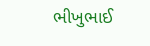ભીખુભાઈ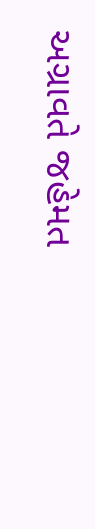અગ્રાવતે જહેમત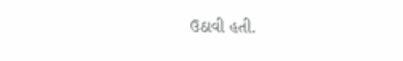ઉઠાવી હતી.